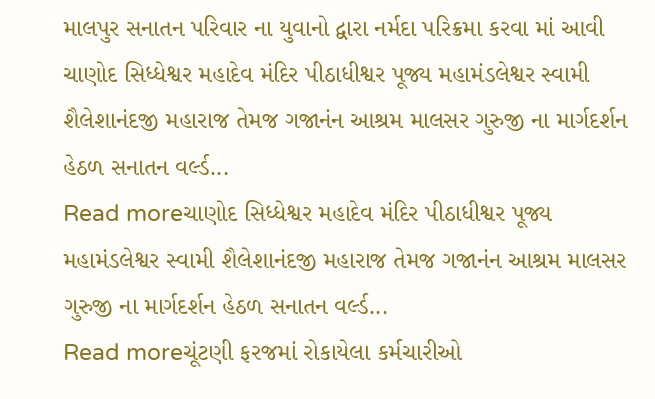માલપુર સનાતન પરિવાર ના યુવાનો દ્વારા નર્મદા પરિક્રમા કરવા માં આવી
ચાણોદ સિધ્ધેશ્વર મહાદેવ મંદિર પીઠાધીશ્વર પૂજ્ય મહામંડલેશ્વર સ્વામી શૈલેશાનંદજી મહારાજ તેમજ ગજાનંન આશ્રમ માલસર ગુરુજી ના માર્ગદર્શન હેઠળ સનાતન વર્લ્ડ...
Read moreચાણોદ સિધ્ધેશ્વર મહાદેવ મંદિર પીઠાધીશ્વર પૂજ્ય મહામંડલેશ્વર સ્વામી શૈલેશાનંદજી મહારાજ તેમજ ગજાનંન આશ્રમ માલસર ગુરુજી ના માર્ગદર્શન હેઠળ સનાતન વર્લ્ડ...
Read moreચૂંટણી ફરજમાં રોકાયેલા કર્મચારીઓ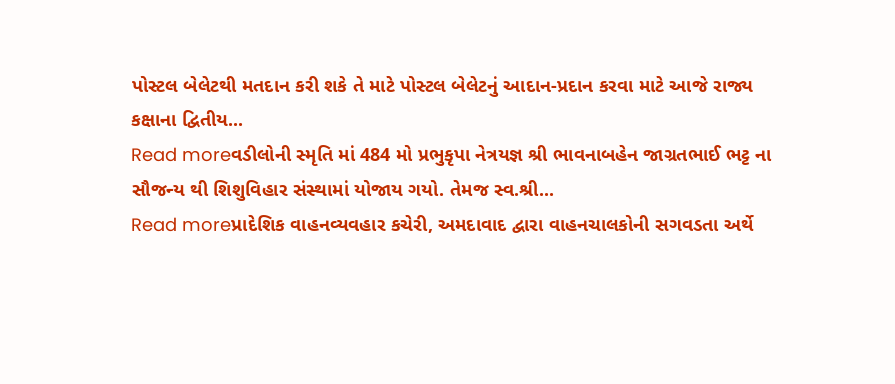પોસ્ટલ બેલેટથી મતદાન કરી શકે તે માટે પોસ્ટલ બેલેટનું આદાન-પ્રદાન કરવા માટે આજે રાજ્ય કક્ષાના દ્વિતીય...
Read moreવડીલોની સ્મૃતિ માં 484 મો પ્રભુકૃપા નેત્રયજ્ઞ શ્રી ભાવનાબહેન જાગ્રતભાઈ ભટ્ટ ના સૌજન્ય થી શિશુવિહાર સંસ્થામાં યોજાય ગયો. તેમજ સ્વ.શ્રી...
Read moreપ્રાદેશિક વાહનવ્યવહાર કચેરી, અમદાવાદ દ્વારા વાહનચાલકોની સગવડતા અર્થે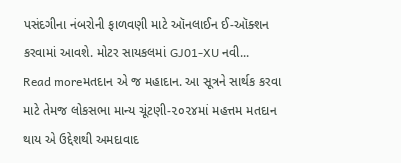પસંદગીના નંબરોની ફાળવણી માટે ઑનલાઈન ઈ-ઑક્શન કરવામાં આવશે. મોટર સાયકલમાં GJ01-XU નવી...
Read moreમતદાન એ જ મહાદાન. આ સૂત્રને સાર્થક કરવા માટે તેમજ લોકસભા માન્ય ચૂંટણી-૨૦૨૪માં મહત્તમ મતદાન થાય એ ઉદ્દેશથી અમદાવાદ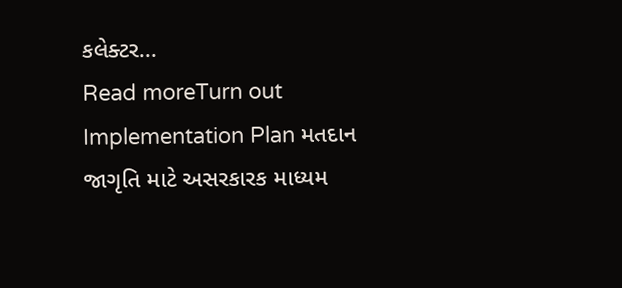કલેક્ટર...
Read moreTurn out Implementation Plan મતદાન જાગૃતિ માટે અસરકારક માધ્યમ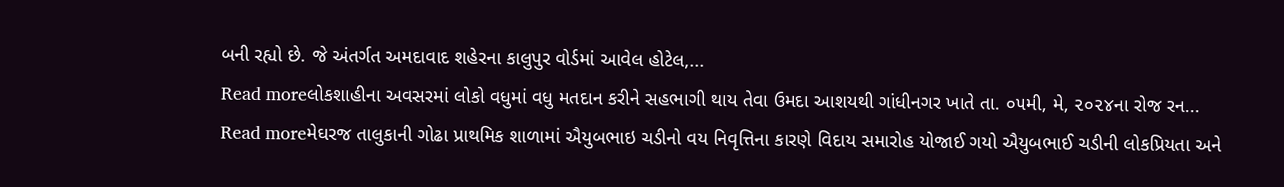બની રહ્યો છે. જે અંતર્ગત અમદાવાદ શહેરના કાલુપુર વોર્ડમાં આવેલ હોટેલ,...
Read moreલોકશાહીના અવસરમાં લોકો વધુમાં વધુ મતદાન કરીને સહભાગી થાય તેવા ઉમદા આશયથી ગાંધીનગર ખાતે તા. ૦૫મી, મે, ૨૦૨૪ના રોજ રન...
Read moreમેઘરજ તાલુકાની ગોઢા પ્રાથમિક શાળામાં ઐયુબભાઇ ચડીનો વય નિવૃત્તિના કારણે વિદાય સમારોહ યોજાઈ ગયો ઐયુબભાઈ ચડીની લોકપ્રિયતા અને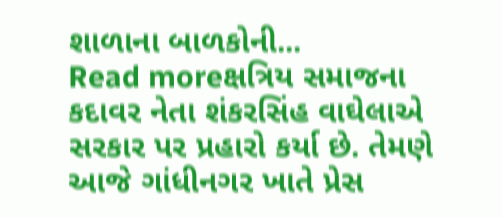શાળાના બાળકોની...
Read moreક્ષત્રિય સમાજના કદાવર નેતા શંકરસિંહ વાઘેલાએ સરકાર પર પ્રહારો કર્યા છે. તેમણે આજે ગાંધીનગર ખાતે પ્રેસ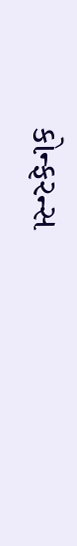કોન્ફરન્સ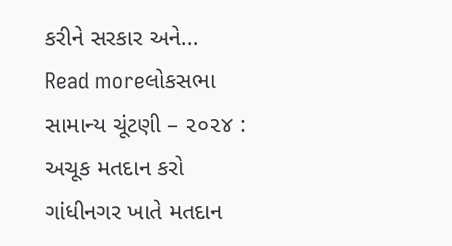કરીને સરકાર અને...
Read moreલોકસભા સામાન્ય ચૂંટણી – ૨૦૨૪ : અચૂક મતદાન કરો ગાંધીનગર ખાતે મતદાન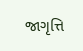જાગૃત્તિ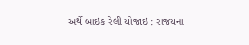અર્થે બાઇક રેલી યોજાઇ : રાજયના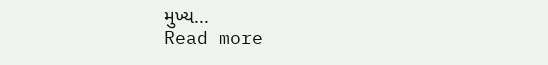મુખ્ય...
Read more